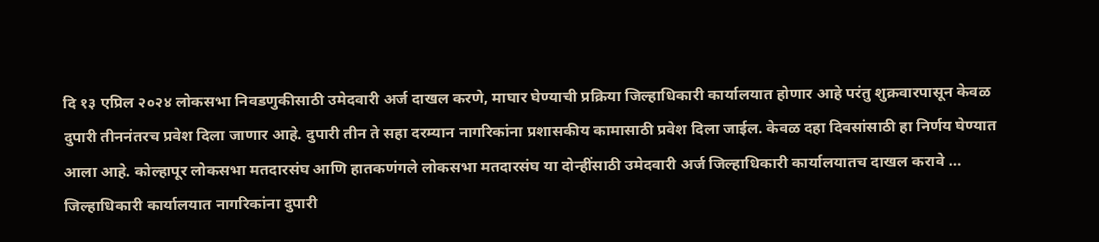दि १३ एप्रिल २०२४ लोकसभा निवडणुकीसाठी उमेदवारी अर्ज दाखल करणे, माघार घेण्याची प्रक्रिया जिल्हाधिकारी कार्यालयात होणार आहे परंतु शुक्रवारपासून केवळ दुपारी तीननंतरच प्रवेश दिला जाणार आहे. दुपारी तीन ते सहा दरम्यान नागरिकांना प्रशासकीय कामासाठी प्रवेश दिला जाईल. केवळ दहा दिवसांसाठी हा निर्णय घेण्यात आला आहे. कोल्हापूर लोकसभा मतदारसंघ आणि हातकणंगले लोकसभा मतदारसंघ या दोन्हींसाठी उमेदवारी अर्ज जिल्हाधिकारी कार्यालयातच दाखल करावे …
जिल्हाधिकारी कार्यालयात नागरिकांना दुपारी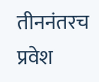तीननंतरच प्रवेश